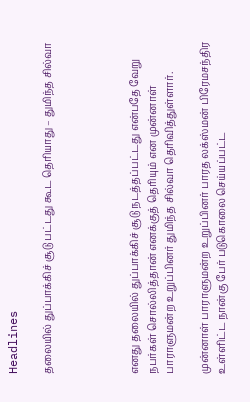Headlines

தலையில் துப்பாக்கிச் சூடு பட்டது கூட தெரியாது – துமிந்த சில்வா




எனது தலையில் துப்பாக்கிச் சூடு நடத்தப்பட்டது என்பதே வேறு நபர்கள் சொல்லித்தான் எனக்குத் தெரியும் என முன்னாள் பாராளுமன்ற உறுப்பினர் துமிந்த சில்வா தெரிவித்துள்ளார்.

முன்னாள் பாராளுமன்ற உறுப்பினர் பாரத லக்ஸ்மன் பிரேமசந்திர உள்ளிட்ட நான்கு பேர் படுகொலை செய்யப்பட்ட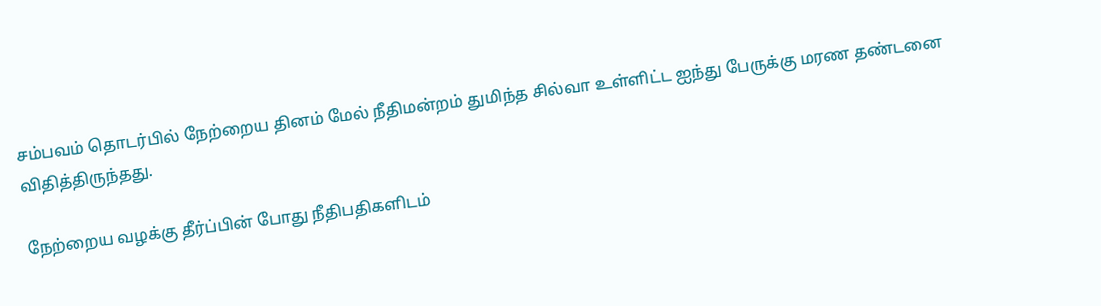சம்பவம் தொடர்பில் நேற்றைய தினம் மேல் நீதிமன்றம் துமிந்த சில்வா உள்ளிட்ட ஐந்து பேருக்கு மரண தண்டனை விதித்திருந்தது.

நேற்றைய வழக்கு தீர்ப்பின் போது நீதிபதிகளிடம்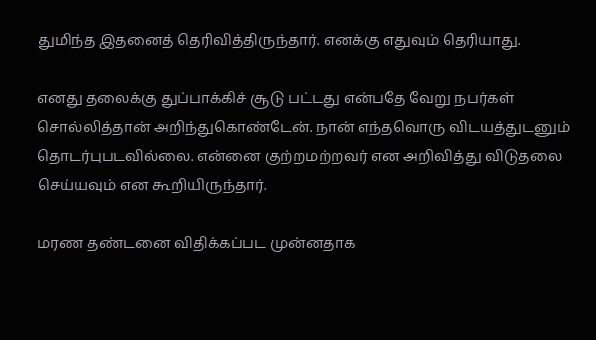துமிந்த இதனைத் தெரிவித்திருந்தார். எனக்கு எதுவும் தெரியாது.

எனது தலைக்கு துப்பாக்கிச் சூடு பட்டது என்பதே வேறு நபர்கள் சொல்லித்தான் அறிந்துகொண்டேன். நான் எந்தவொரு விடயத்துடனும் தொடர்புபடவில்லை. என்னை குற்றமற்றவர் என அறிவித்து விடுதலை செய்யவும் என கூறியிருந்தார்.

மரண தண்டனை விதிக்கப்பட முன்னதாக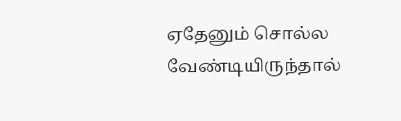ஏதேனும் சொல்ல வேண்டியிருந்தால்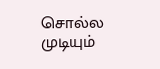சொல்ல முடியும்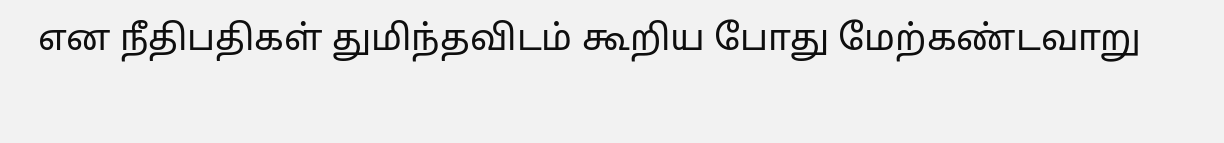என நீதிபதிகள் துமிந்தவிடம் கூறிய போது மேற்கண்டவாறு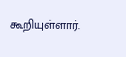கூறியுள்ளார்.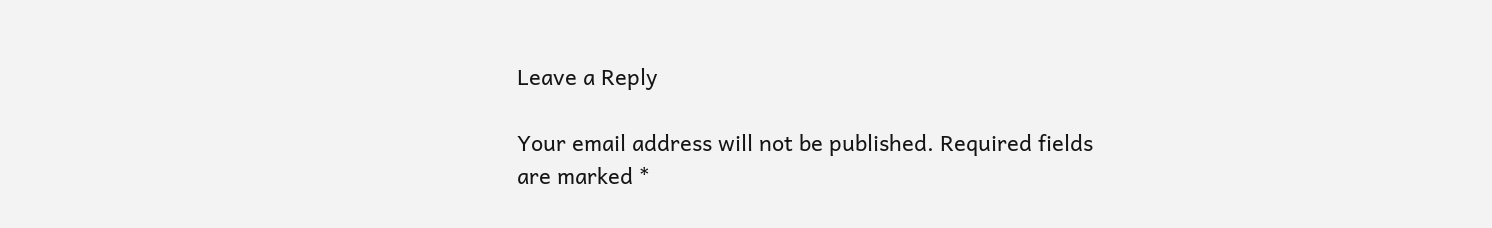Leave a Reply

Your email address will not be published. Required fields are marked *